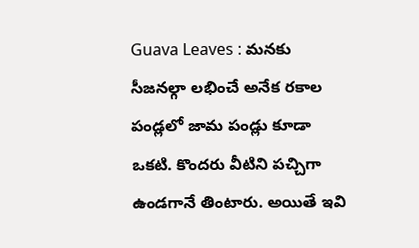Guava Leaves : మనకు సీజనల్గా లభించే అనేక రకాల పండ్లలో జామ పండ్లు కూడా ఒకటి. కొందరు వీటిని పచ్చిగా ఉండగానే తింటారు. అయితే ఇవి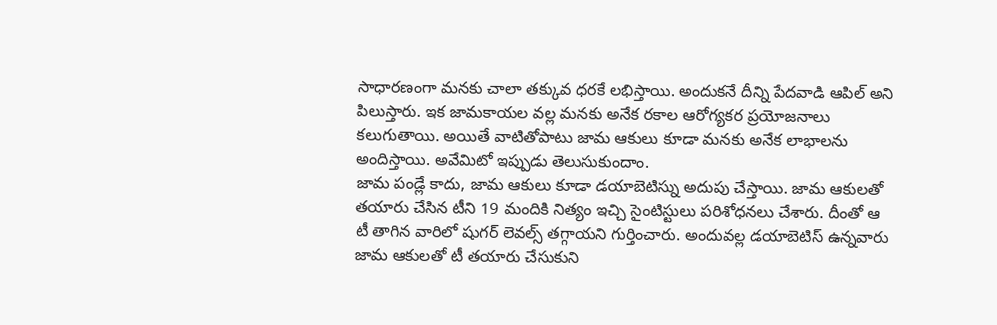సాధారణంగా మనకు చాలా తక్కువ ధరకే లభిస్తాయి. అందుకనే దీన్ని పేదవాడి ఆపిల్ అని పిలుస్తారు. ఇక జామకాయల వల్ల మనకు అనేక రకాల ఆరోగ్యకర ప్రయోజనాలు కలుగుతాయి. అయితే వాటితోపాటు జామ ఆకులు కూడా మనకు అనేక లాభాలను అందిస్తాయి. అవేమిటో ఇప్పుడు తెలుసుకుందాం.
జామ పండ్లే కాదు, జామ ఆకులు కూడా డయాబెటిస్ను అదుపు చేస్తాయి. జామ ఆకులతో తయారు చేసిన టీని 19 మందికి నిత్యం ఇచ్చి సైంటిస్టులు పరిశోధనలు చేశారు. దీంతో ఆ టీ తాగిన వారిలో షుగర్ లెవల్స్ తగ్గాయని గుర్తించారు. అందువల్ల డయాబెటిస్ ఉన్నవారు జామ ఆకులతో టీ తయారు చేసుకుని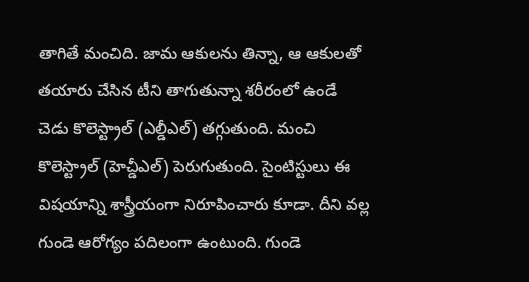తాగితే మంచిది. జామ ఆకులను తిన్నా, ఆ ఆకులతో తయారు చేసిన టీని తాగుతున్నా శరీరంలో ఉండే చెడు కొలెస్ట్రాల్ (ఎల్డీఎల్) తగ్గుతుంది. మంచి కొలెస్ట్రాల్ (హెచ్డీఎల్) పెరుగుతుంది. సైంటిస్టులు ఈ విషయాన్ని శాస్త్రీయంగా నిరూపించారు కూడా. దీని వల్ల గుండె ఆరోగ్యం పదిలంగా ఉంటుంది. గుండె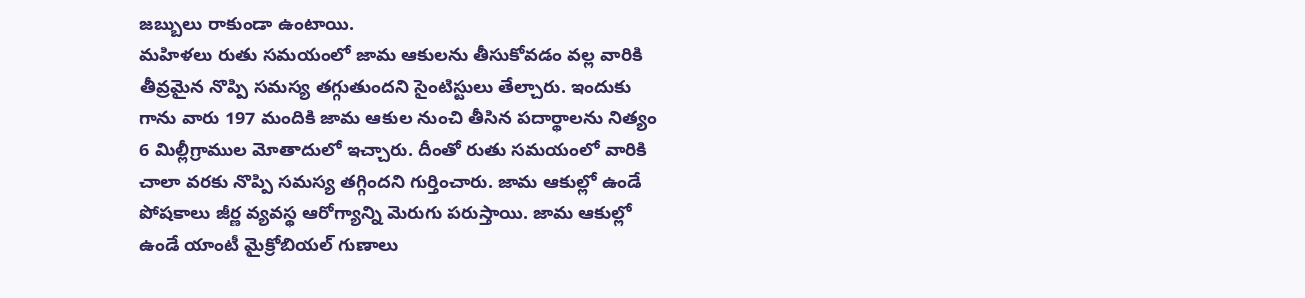జబ్బులు రాకుండా ఉంటాయి.
మహిళలు రుతు సమయంలో జామ ఆకులను తీసుకోవడం వల్ల వారికి తీవ్రమైన నొప్పి సమస్య తగ్గుతుందని సైంటిస్టులు తేల్చారు. ఇందుకు గాను వారు 197 మందికి జామ ఆకుల నుంచి తీసిన పదార్థాలను నిత్యం 6 మిల్లీగ్రాముల మోతాదులో ఇచ్చారు. దీంతో రుతు సమయంలో వారికి చాలా వరకు నొప్పి సమస్య తగ్గిందని గుర్తించారు. జామ ఆకుల్లో ఉండే పోషకాలు జీర్ణ వ్యవస్థ ఆరోగ్యాన్ని మెరుగు పరుస్తాయి. జామ ఆకుల్లో ఉండే యాంటీ మైక్రోబియల్ గుణాలు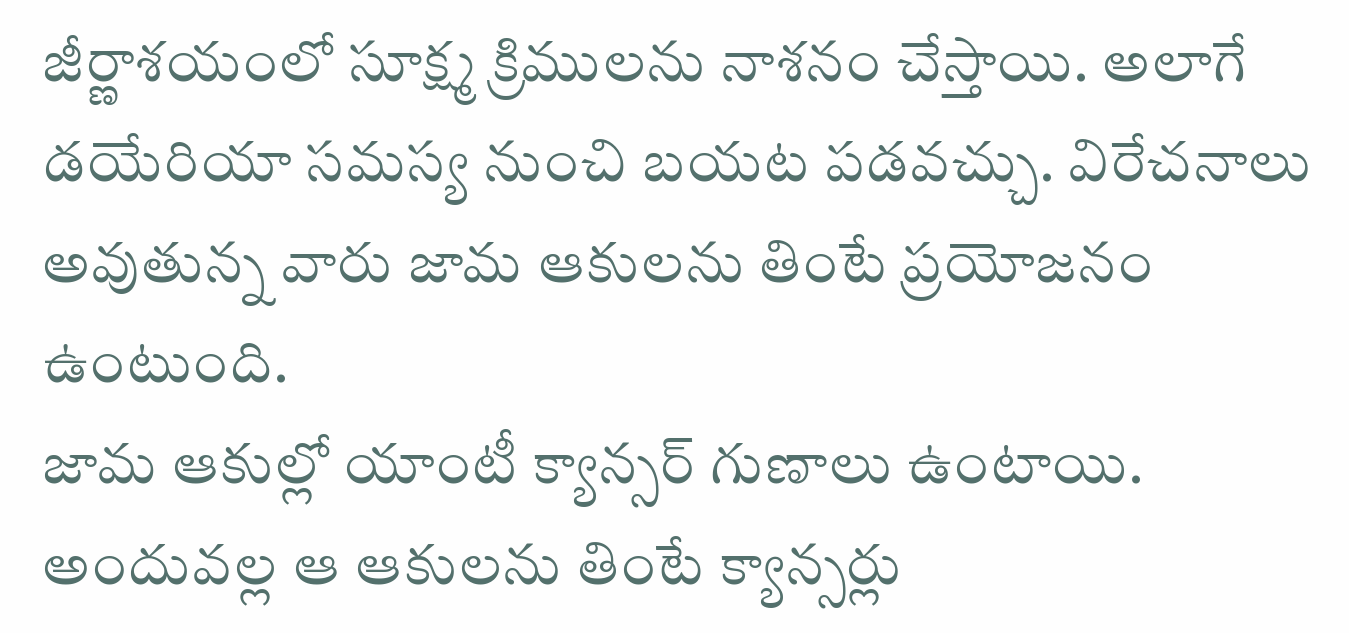జీర్ణాశయంలో సూక్ష్మ క్రిములను నాశనం చేస్తాయి. అలాగే డయేరియా సమస్య నుంచి బయట పడవచ్చు. విరేచనాలు అవుతున్న వారు జామ ఆకులను తింటే ప్రయోజనం ఉంటుంది.
జామ ఆకుల్లో యాంటీ క్యాన్సర్ గుణాలు ఉంటాయి. అందువల్ల ఆ ఆకులను తింటే క్యాన్సర్లు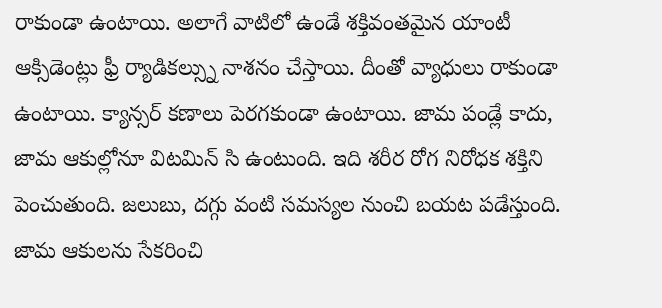రాకుండా ఉంటాయి. అలాగే వాటిలో ఉండే శక్తివంతమైన యాంటీ ఆక్సిడెంట్లు ఫ్రీ ర్యాడికల్స్ను నాశనం చేస్తాయి. దీంతో వ్యాధులు రాకుండా ఉంటాయి. క్యాన్సర్ కణాలు పెరగకుండా ఉంటాయి. జామ పండ్లే కాదు, జామ ఆకుల్లోనూ విటమిన్ సి ఉంటుంది. ఇది శరీర రోగ నిరోధక శక్తిని పెంచుతుంది. జలుబు, దగ్గు వంటి సమస్యల నుంచి బయట పడేస్తుంది. జామ ఆకులను సేకరించి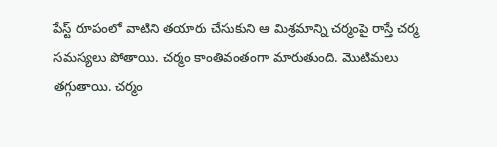పేస్ట్ రూపంలో వాటిని తయారు చేసుకుని ఆ మిశ్రమాన్ని చర్మంపై రాస్తే చర్మ సమస్యలు పోతాయి. చర్మం కాంతివంతంగా మారుతుంది. మొటిమలు తగ్గుతాయి. చర్మం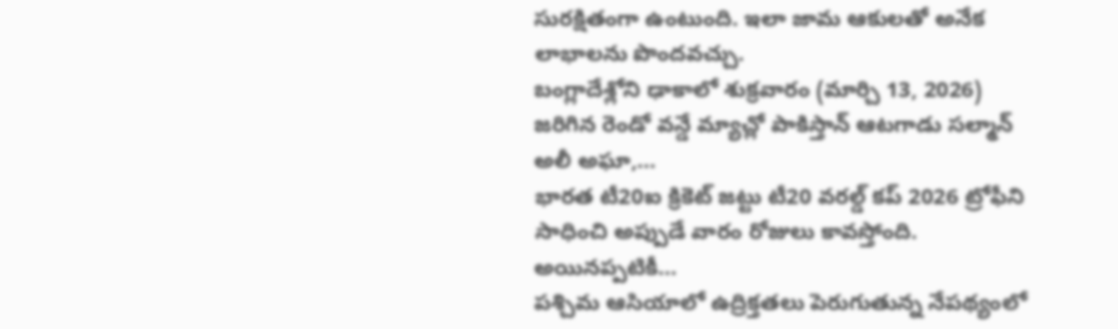సురక్షితంగా ఉంటుంది. ఇలా జామ ఆకులతో అనేక లాభాలను పొందవచ్చు.
బంగ్లాదేశ్లోని ఢాకాలో శుక్రవారం (మార్చి 13, 2026) జరిగిన రెండో వన్డే మ్యాచ్లో పాకిస్తాన్ ఆటగాడు సల్మాన్ అలీ అఘా,…
భారత టీ20ఐ క్రికెట్ జట్టు టీ20 వరల్డ్ కప్ 2026 ట్రోఫీని సాధించి అప్పుడే వారం రోజులు కావస్తోంది. అయినప్పటికీ…
పశ్చిమ ఆసియాలో ఉద్రిక్తతలు పెరుగుతున్న నేపథ్యంలో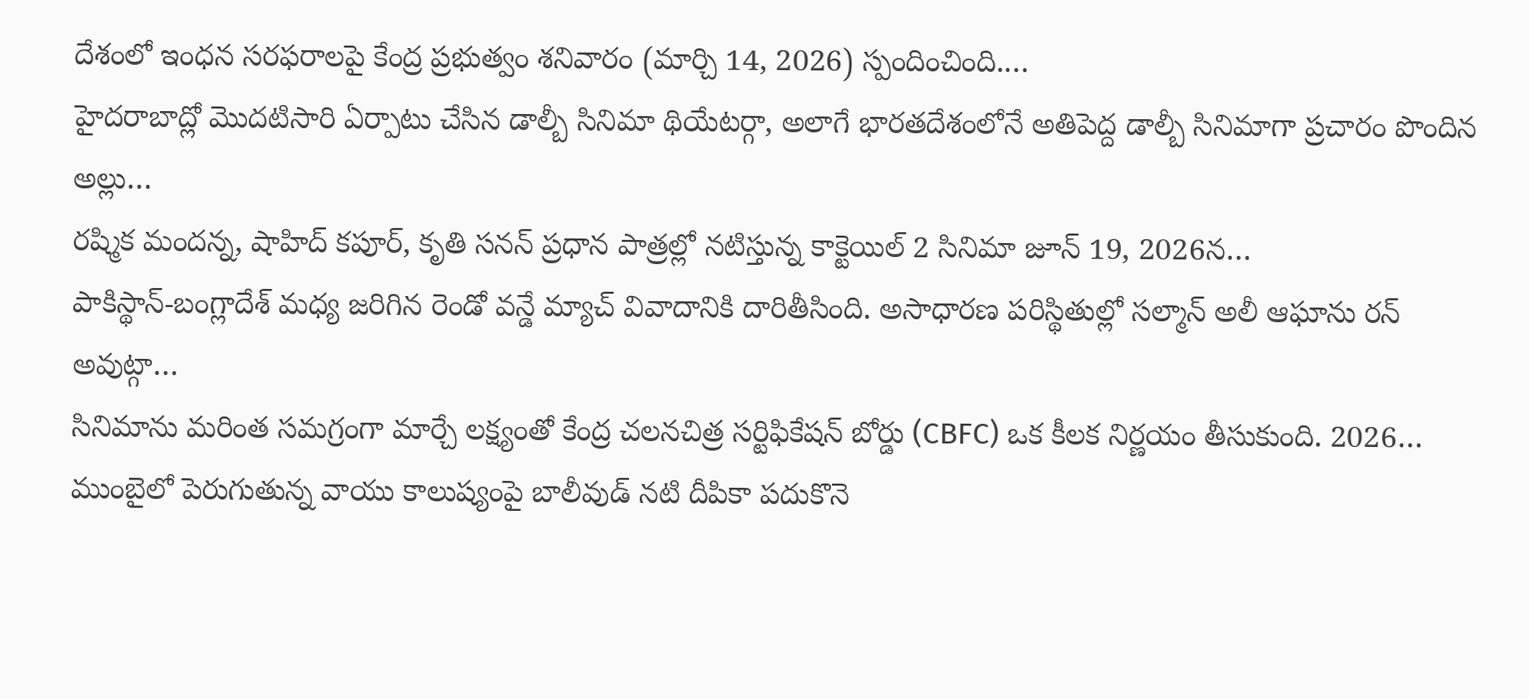దేశంలో ఇంధన సరఫరాలపై కేంద్ర ప్రభుత్వం శనివారం (మార్చి 14, 2026) స్పందించింది.…
హైదరాబాద్లో మొదటిసారి ఏర్పాటు చేసిన డాల్బీ సినిమా థియేటర్గా, అలాగే భారతదేశంలోనే అతిపెద్ద డాల్బీ సినిమాగా ప్రచారం పొందిన అల్లు…
రష్మిక మందన్న, షాహిద్ కపూర్, కృతి సనన్ ప్రధాన పాత్రల్లో నటిస్తున్న కాక్టెయిల్ 2 సినిమా జూన్ 19, 2026న…
పాకిస్థాన్-బంగ్లాదేశ్ మధ్య జరిగిన రెండో వన్డే మ్యాచ్ వివాదానికి దారితీసింది. అసాధారణ పరిస్థితుల్లో సల్మాన్ అలీ ఆఘాను రన్ అవుట్గా…
సినిమాను మరింత సమగ్రంగా మార్చే లక్ష్యంతో కేంద్ర చలనచిత్ర సర్టిఫికేషన్ బోర్డు (CBFC) ఒక కీలక నిర్ణయం తీసుకుంది. 2026…
ముంబైలో పెరుగుతున్న వాయు కాలుష్యంపై బాలీవుడ్ నటి దీపికా పదుకొనె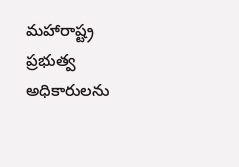మహారాష్ట్ర ప్రభుత్వ అధికారులను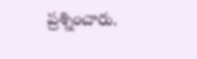ప్రశ్నించారు.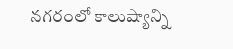నగరంలో కాలుష్యాన్ని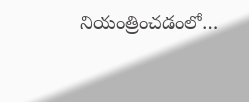నియంత్రించడంలో…